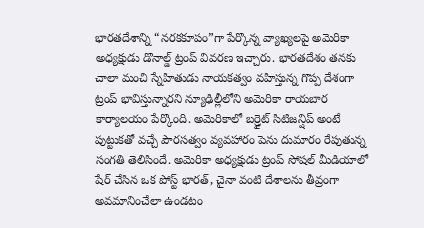భారతదేశాన్ని “నరకకూపం”గా పేర్కొన్న వ్యాఖ్యలపై అమెరికా అధ్యక్షుడు డొనాల్డ్ ట్రంప్ వివరణ ఇచ్చారు. భారతదేశం తనకు చాలా మంచి స్నేహితుడు నాయకత్వం వహిస్తున్న గొప్ప దేశంగా ట్రంప్ భావిస్తున్నారని న్యూఢిల్లీలోని అమెరికా రాయబార కార్యాలయం పేర్కొంది. అమెరికాలో బర్త్రైట్ సిటిజన్షిప్ అంటే పుట్టుకతో వచ్చే పౌరసత్వం వ్యవహారం పెను దుమారం రేపుతున్న సంగతి తెలిసిందే. అమెరికా అధ్యక్షుడు ట్రంప్ సోషల్ మీడియాలో షేర్ చేసిన ఒక పోస్ట్ భారత్, చైనా వంటి దేశాలను తీవ్రంగా అవమానించేలా ఉండటం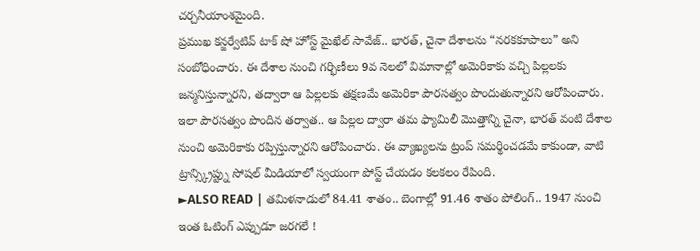చర్చనీయాంశమైంది.
ప్రముఖ కన్జర్వేటివ్ టాక్ షో హోస్ట్ మైఖేల్ సావేజ్.. భారత్, చైనా దేశాలను “నరకకూపాలు” అని సంబోధించారు. ఈ దేశాల నుంచి గర్భిణీలు 9వ నెలలో విమానాల్లో అమెరికాకు వచ్చి పిల్లలకు జన్మనిస్తున్నారని, తద్వారా ఆ పిల్లలకు తక్షణమే అమెరికా పౌరసత్వం పొందుతున్నారని ఆరోపించారు. ఇలా పౌరసత్వం పొందిన తర్వాత.. ఆ పిల్లల ద్వారా తమ ఫ్యామిలీ మొత్తాన్ని చైనా, భారత్ వంటి దేశాల నుంచి అమెరికాకు రప్పిస్తున్నారని ఆరోపించారు. ఈ వ్యాఖ్యలను ట్రంప్ సమర్థించడమే కాకుండా, వాటి ట్రాన్స్క్రిప్ట్ను సోషల్ మీడియాలో స్వయంగా పోస్ట్ చేయడం కలకలం రేపింది.
►ALSO READ | తమిళనాడులో 84.41 శాతం.. బెంగాల్లో 91.46 శాతం పోలింగ్.. 1947 నుంచి ఇంత ఓటింగ్ ఎప్పుడూ జరగలే !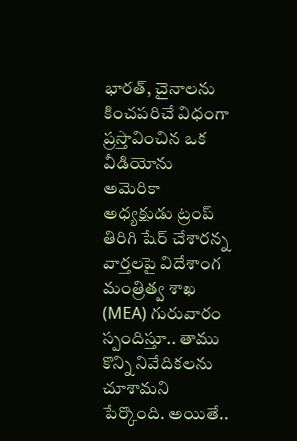భారత్, చైనాలను కించపరిచే విధంగా ప్రస్తావించిన ఒక వీడియోను అమెరికా అధ్యక్షుడు ట్రంప్ తిరిగి షేర్ చేశారన్న వార్తలపై విదేశాంగ మంత్రిత్వ శాఖ (MEA) గురువారం స్పందిస్తూ.. తాము కొన్ని నివేదికలను చూశామని పేర్కొంది. అయితే..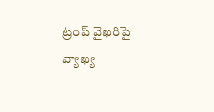ట్రంప్ వైఖరిపై వ్యాఖ్య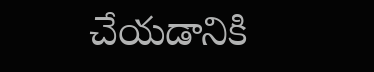చేయడానికి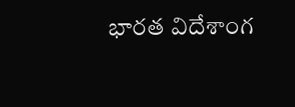భారత విదేశాంగ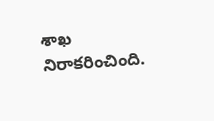శాఖ నిరాకరించింది.